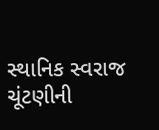સ્થાનિક સ્વરાજ ચૂંટણીની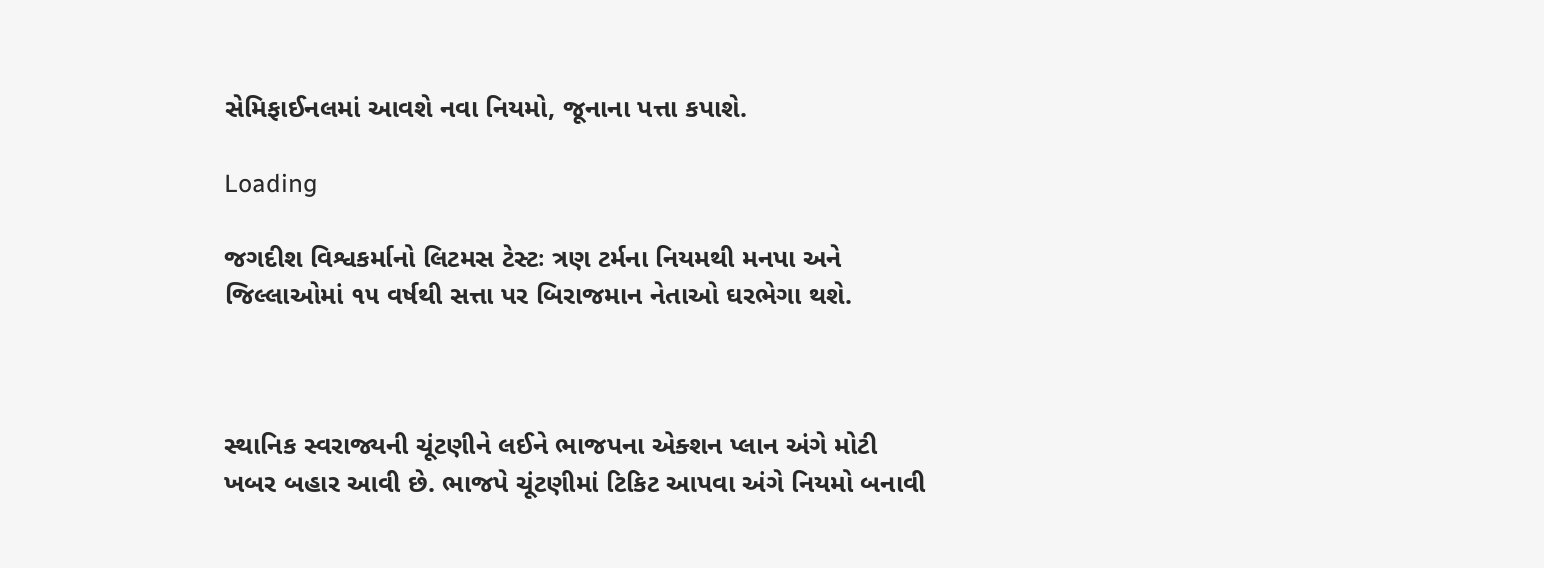સેમિફાઈનલમાં આવશે નવા નિયમો, જૂનાના પત્તા કપાશે.

Loading

જગદીશ વિશ્વકર્માનો લિટમસ ટેસ્ટઃ ત્રણ ટર્મના નિયમથી મનપા અને જિલ્લાઓમાં ૧૫ વર્ષથી સત્તા પર બિરાજમાન નેતાઓ ઘરભેગા થશે.



સ્થાનિક સ્વરાજ્યની ચૂંટણીને લઈને ભાજપના એક્શન પ્લાન અંગે મોટી ખબર બહાર આવી છે. ભાજપે ચૂંટણીમાં ટિકિટ આપવા અંગે નિયમો બનાવી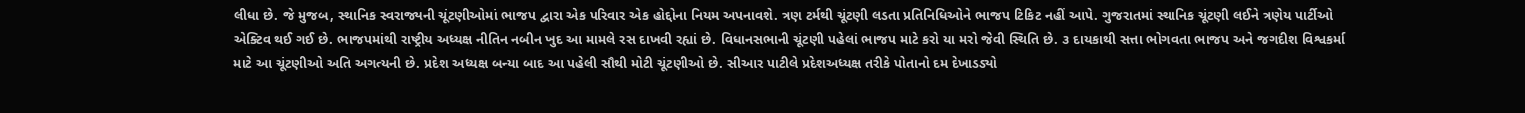લીધા છે. જે મુજબ, સ્થાનિક સ્વરાજ્યની ચૂંટણીઓમાં ભાજપ દ્વારા એક પરિવાર એક હોદ્દોના નિયમ અપનાવશે. ત્રણ ટર્મથી ચૂંટણી લડતા પ્રતિનિધિઓને ભાજપ ટિકિટ નહીં આપે. ગુજરાતમાં સ્થાનિક ચૂંટણી લઈને ત્રણેય પાર્ટીઓ એક્ટિવ થઈ ગઈ છે. ભાજપમાંથી રાષ્ટ્રીય અધ્યક્ષ નીતિન નબીન ખુદ આ મામલે રસ દાખવી રહ્યાં છે. વિધાનસભાની ચૂંટણી પહેલાં ભાજપ માટે કરો યા મરો જેવી સ્થિતિ છે. ૩ દાયકાથી સત્તા ભોગવતા ભાજપ અને જગદીશ વિશ્વકર્મા માટે આ ચૂંટણીઓ અતિ અગત્યની છે. પ્રદેશ અધ્યક્ષ બન્યા બાદ આ પહેલી સૌથી મોટી ચૂંટણીઓ છે. સીઆર પાટીલે પ્રદેશઅધ્યક્ષ તરીકે પોતાનો દમ દેખાડડ્યો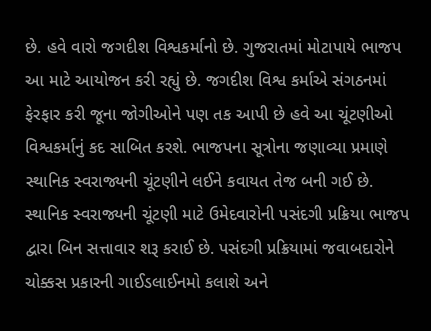છે. હવે વારો જગદીશ વિશ્વકર્માનો છે. ગુજરાતમાં મોટાપાયે ભાજપ આ માટે આયોજન કરી રહ્યું છે. જગદીશ વિશ્વ કર્માએ સંગઠનમાં ફેરફાર કરી જૂના જોગીઓને પણ તક આપી છે હવે આ ચૂંટણીઓ વિશ્વકર્માનું કદ સાબિત કરશે. ભાજપના સૂત્રોના જણાવ્યા પ્રમાણે સ્થાનિક સ્વરાજ્યની ચૂંટણીને લઈને કવાયત તેજ બની ગઈ છે. સ્થાનિક સ્વરાજ્યની ચૂંટણી માટે ઉમેદવારોની પસંદગી પ્રક્રિયા ભાજપ દ્વારા બિન સત્તાવાર શરૂ કરાઈ છે. પસંદગી પ્રક્રિયામાં જવાબદારોને ચોક્કસ પ્રકારની ગાઈડલાઈનમો કલાશે અને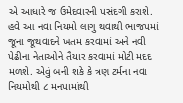એ આધારે જ ઉમેદવારની પસંદગી કરાશે. હવે આ નવા નિયમો લાગુ થવાથી ભાજપમાં જૂના જૂથવાદને ખતમ કરવામાં અને નવી પેઢીના નેતાઓને તૈયાર કરવામાં મોટી મદદ મળશે. એવું બની શકે કે ત્રણ ટર્મના નવા નિયમોથી ૮ મનપામાંથી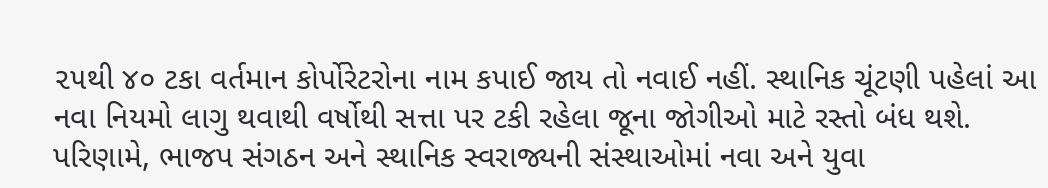૨૫થી ૪૦ ટકા વર્તમાન કોર્પોરેટરોના નામ કપાઈ જાય તો નવાઈ નહીં. સ્થાનિક ચૂંટણી પહેલાં આ નવા નિયમો લાગુ થવાથી વર્ષોથી સત્તા પર ટકી રહેલા જૂના જોગીઓ માટે રસ્તો બંધ થશે. પરિણામે, ભાજપ સંગઠન અને સ્થાનિક સ્વરાજ્યની સંસ્થાઓમાં નવા અને યુવા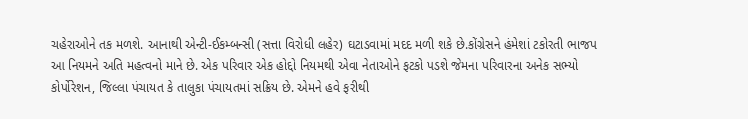ચહેરાઓને તક મળશે. આનાથી એન્ટી-ઈકમ્બન્સી (સત્તા વિરોધી લહેર) ઘટાડવામાં મદદ મળી શકે છે.કોંગ્રેસને હંમેશાં ટકોરતી ભાજપ આ નિયમને અતિ મહત્વનો માને છે. એક પરિવાર એક હોદ્દો નિયમથી એવા નેતાઓને ફટકો પડશે જેમના પરિવારના અનેક સભ્યો કોર્પોરેશન, જિલ્લા પંચાયત કે તાલુકા પંચાયતમાં સક્રિય છે. એમને હવે ફરીથી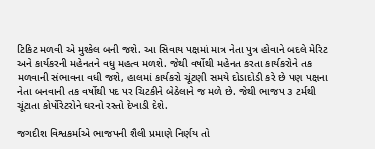ટિકિટ મળવી એ મુશ્કેલ બની જશે. આ સિવાય પક્ષમાં માત્ર નેતા પુત્ર હોવાને બદલે મેરિટ અને કાર્યકરની મહેનતને વધુ મહત્વ મળશે. જેથી વર્ષોથી મહેનત કરતા કાર્યકરોને તક મળવાની સંભાવના વધી જશે, હાલમાં કાર્યકરો ચૂંટણી સમયે દોડાદોડી કરે છે પણ પક્ષના નેતા બનવાની તક વર્ષોથી પદ પર ચિટકીને બેઠેલાને જ મળે છે. જેથી ભાજપ ૩ ટર્મથી ચૂંટાતા કોર્પોરેટરોને ઘરનો રસ્તો દેખાડી દેશે.

જગદીશ વિશ્વકર્માએ ભાજપની શૈલી પ્રમાણે નિર્ણય તો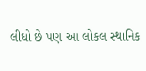લીધો છે પણ આ લોકલ સ્થાનિક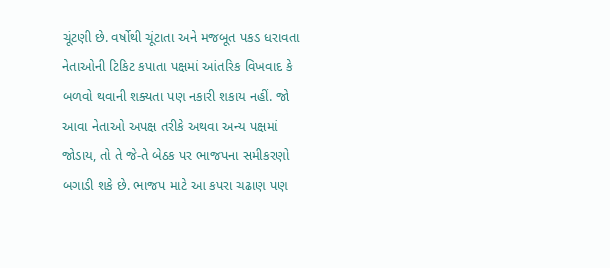ચૂંટણી છે. વર્ષોથી ચૂંટાતા અને મજબૂત પકડ ધરાવતા નેતાઓની ટિકિટ કપાતા પક્ષમાં આંતરિક વિખવાદ કે બળવો થવાની શક્યતા પણ નકારી શકાય નહીં. જો આવા નેતાઓ અપક્ષ તરીકે અથવા અન્ય પક્ષમાં જોડાય, તો તે જે-તે બેઠક પર ભાજપના સમીકરણો બગાડી શકે છે. ભાજપ માટે આ કપરા ચઢાણ પણ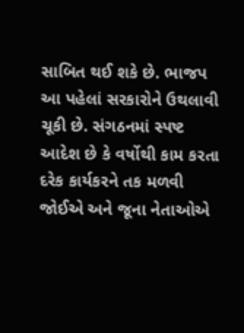સાબિત થઈ શકે છે. ભાજપ આ પહેલાં સરકારોને ઉથલાવી ચૂકી છે. સંગઠનમાં સ્પષ્ટ આદેશ છે કે વર્ષોથી કામ કરતા દરેક કાર્યકરને તક મળવી જોઈએ અને જૂના નેતાઓએ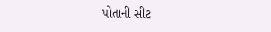પોતાની સીટ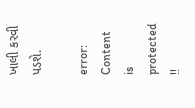ખાલી કરવી પડશે.

error: Content is protected !!